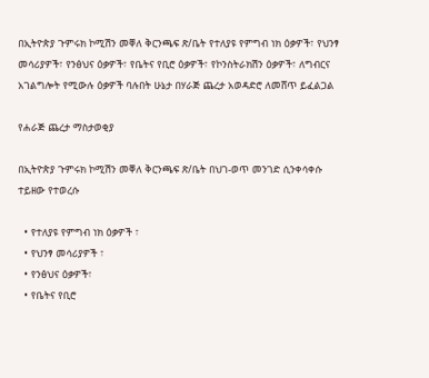በኢትዮጵያ ጉምሩክ ኮሚሽን መቐለ ቅርንጫፍ ጽ/ቤት የተለያዩ የምግብ ነክ ዕቃዎች፣ የህንፃ መሳሪያዎች፣ የንፅህና ዕቃዎች፣ የቤትና የቢሮ ዕቃዎች፣ የኮንስትራክሽን ዕቃዎች፣ ለግብርና አገልግሎት የሚውሉ ዕቃዎች ባሉበት ሁኔታ በሃራጅ ጨረታ አወዳድሮ ለመሸጥ ይፈልጋል

የሐራጅ ጨረታ ማስታወቂያ

በኢትዮጵያ ጉምሩክ ኮሚሽን መቐለ ቅርንጫፍ ጽ/ቤት በህገ-ወጥ መንገድ ሲንቀሳቀሱ ተይዘው የተወረሱ

  • የተለያዩ የምግብ ነክ ዕቃዎች ፣
  • የህንፃ መሳሪያዎች ፣
  • የንፅህና ዕቃዎች፣
  • የቤትና የቢሮ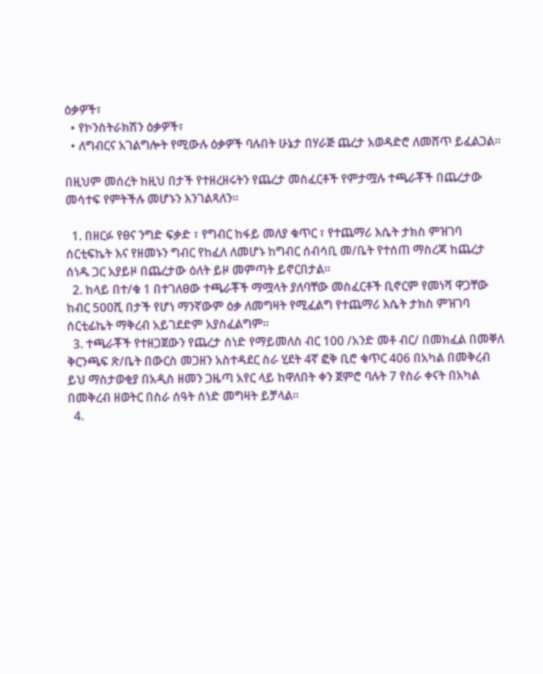ዕቃዎች፣
  • የኮንስትራክሽን ዕቃዎች፣
  • ለግብርና አገልግሎት የሚውሉ ዕቃዎች ባሉበት ሁኔታ በሃራጅ ጨረታ አወዳድሮ ለመሸጥ ይፈልጋል።

በዚህም መሰረት ከዚህ በታች የተዘረዘሩትን የጨረታ መስፈርቶች የምታሟሉ ተጫራቾች በጨረታው መሳተፍ የምትችሉ መሆኑን እንገልጻለን።

  1. በዘርፉ የፀና ንግድ ፍቃድ ፣ የግብር ከፋይ መለያ ቁጥር ፣ የተጨማሪ እሴት ታክስ ምዝገባ ሰርቲፍኬት እና የዘመኑን ግብር የከፈለ ለመሆኑ ከግብር ሰብሳቢ መ/ቤት የተሰጠ ማስረጃ ከጨረታ ሰነዱ ጋር አያይዞ በጨረታው ዕለት ይዞ መምጣት ይኖርበታል።
  2. ከላይ በተ/ቁ 1 በተገለፀው ተጫራቾች ማሟላት ያለባቸው መስፈርቶች ቢኖርም የመነሻ ዋጋቸው ከብር 500ሺ በታች የሆነ ማንኛውም ዕቃ ለመግዛት የሚፈልግ የተጨማሪ እሴት ታክስ ምዝገባ ሰርቲፊኬት ማቅረብ አይገደድም አያስፈልግም።
  3. ተጫራቾች የተዘጋጀውን የጨረታ ሰነድ የማይመለስ ብር 100 /አንድ መቶ ብር/ በመክፈል በመቐለ ቅርንጫፍ ጽ/ቤት በውርስ መጋዘን አስተዳደር ስራ ሂደት 4ኛ ፎቅ ቢሮ ቁጥር 406 በአካል በመቅረብ ይህ ማስታወቂያ በአዲስ ዘመን ጋዜጣ አየር ላይ ከዋለበት ቀን ጀምሮ ባሉት 7 የስራ ቀናት በአካል በመቅረብ ዘወትር በስራ ሰዓት ሰነድ መግዛት ይቻላል።
  4.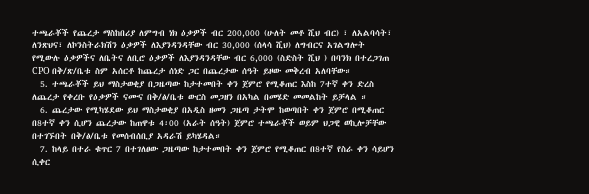ተጫራቾች የጨረታ ማስከበሪያ ለምግብ ነክ ዕቃዎች ብር 200,000 (ሁለት መቶ ሺህ ብር) ፣ ለአልባሳት፣ ለንጽህና፣ ለኮንስትራክሽን ዕቃዎች ለእያንዳንዳቸው ብር 30,000 (ሰላሳ ሺህ) ለግብርና አገልግሎት የሚውሉ ዕቃዎችና ለቤትና ለቢሮ ዕቃዎች ለእያንዳንዳቸው ብር 6,000 (ስድስት ሺህ ) በባንክ በተረጋገጠ CPO በቅ/ጽ/ቤቱ ስም አሰርቶ ከጨረታ ሰነድ ጋር በጨረታው ሰዓት ይዞው መቅረብ አለባቸው።
  5. ተጫራቾች ይህ ማስታወቂያ በጋዜጣው ከታተመበት ቀን ጀምሮ የሚቆጠር እስከ 7ተኛ ቀን ድረስ ለጨረታ የቀረቡ የዕቃዎች ናሙና በቅ/ፅ/ቤቱ ውርስ መጋዘን በአካል በመሄድ መመልከት ይቻላል ።
  6. ጨረታው የሚካሄደው ይህ ማስታወቂያ በአዲስ ዘመን ጋዜጣ ታትሞ ከወጣበት ቀን ጀምሮ በሚቆጠር በ8ተኛ ቀን ሲሆን ጨረታው ከጠዋቱ 4፡00 (አራት ሰዓት) ጀምሮ ተጫራቾች ወይም ህጋዊ ወኪሎቻቸው በተገኙበት በቅ/ፅ/ቤቱ የመሰብሰቢያ አዳራሽ ይካሄዳል።
  7. ከላይ በተራ ቁጥር 7 በተገለፀው ጋዜጣው ከታተመበት ቀን ጀምሮ የሚቆጠር በ8ተኛ የስራ ቀን ሳይሆን ሲቀር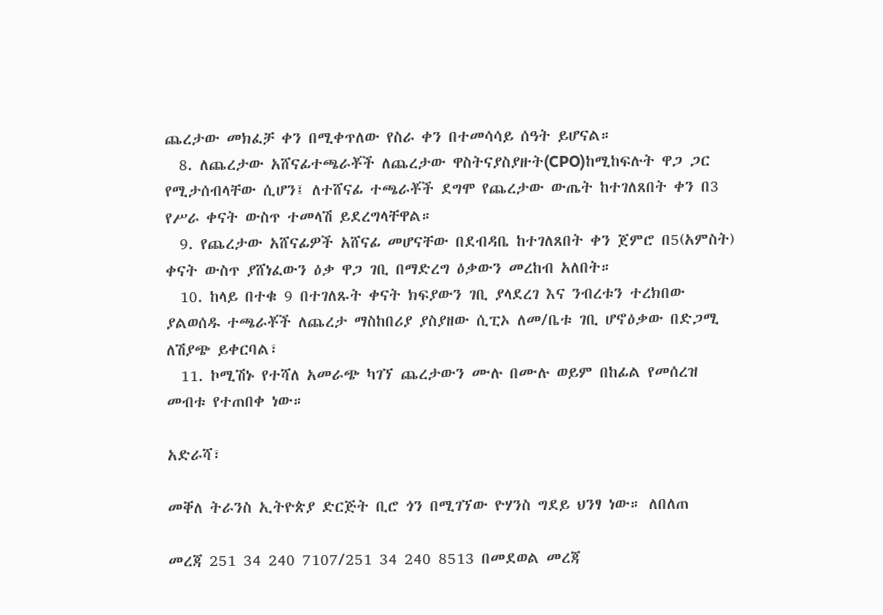ጨረታው መክፈቻ ቀን በሚቀጥለው የስራ ቀን በተመሳሳይ ሰዓት ይሆናል።
  8. ለጨረታው አሸናፊተጫራቾች ለጨረታው ዋስትናያስያዙት(CPO)ከሚከፍሉት ዋጋ ጋር የሚታሰብላቸው ሲሆን፤ ለተሸናፊ ተጫራቾች ደግሞ የጨረታው ውጤት ከተገለጸበት ቀን በ3 የሥራ ቀናት ውስጥ ተመላሽ ይደረግላቸዋል።
  9. የጨረታው አሸናፊዎች አሸናፊ መሆናቸው በደብዳቤ ከተገለጸበት ቀን ጀምሮ በ5(አምስት) ቀናት ውስጥ ያሸነፈውን ዕቃ ዋጋ ገቢ በማድረግ ዕቃውን መረከብ አለበት።
  10. ከላይ በተቁ 9 በተገለጹት ቀናት ክፍያውን ገቢ ያላደረገ እና ንብረቱን ተረክበው ያልወሰዱ ተጫራቾች ለጨረታ ማስከበሪያ ያስያዘው ሲፒኦ ለመ/ቤቱ ገቢ ሆኖዕቃው በድጋሚ ለሽያጭ ይቀርባል፣
  11. ኮሚሽኑ የተሻለ አመራጭ ካገኘ ጨረታውን ሙሉ በሙሉ ወይም በከፊል የመሰረዝ መብቱ የተጠበቀ ነው።

አድራሻ፣

መቐለ ትራንስ ኢትዮጵያ ድርጅት ቢሮ ጎን በሚገኘው ዮሃንስ ግደይ ህንፃ ነው። ለበለጠ

መረጃ 251 34 240 7107/251 34 240 8513 በመደወል መረጃ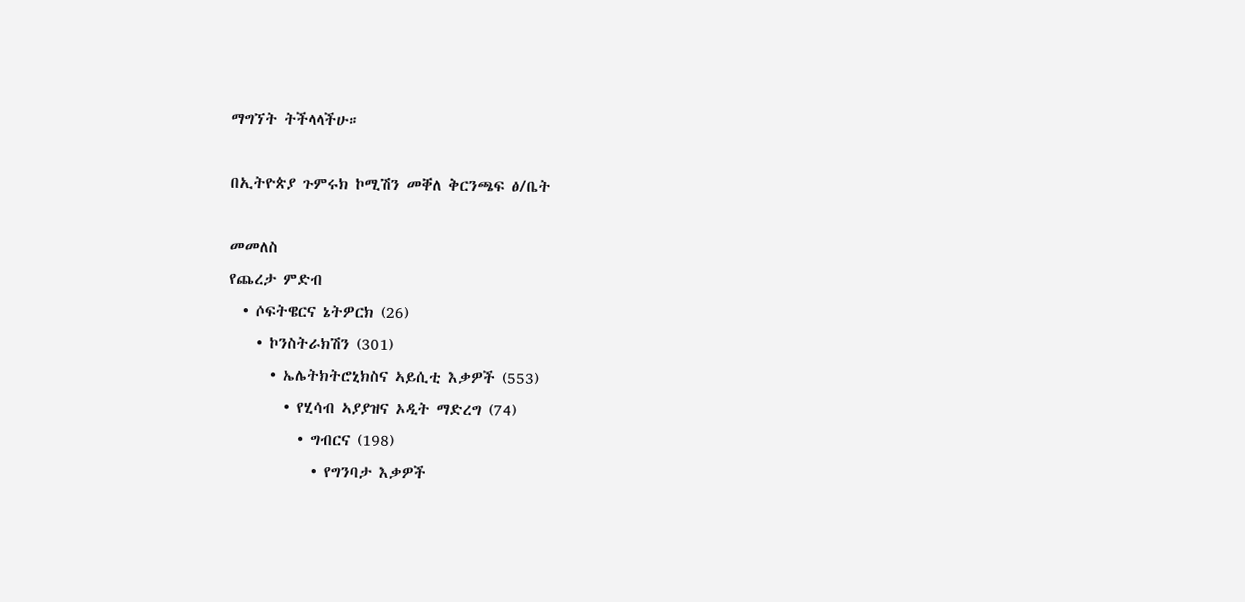ማግኘት ትችላላችሁ።

በኢትዮጵያ ጉምሩክ ኮሚሽን መቐለ ቅርንጫፍ ፅ/ቤት

መመለስ
የጨረታ ምድብ
  • ሶፍትዌርና ኔትዎርክ (26)
    • ኮንስትራክሽን (301)
      • ኤሌትክትሮኒክስና ኣይሲቲ እቃዎች (553)
        • የሂሳብ ኣያያዝና ኦዲት ማድረግ (74)
          • ግብርና (198)
            • የግንባታ እቃዎች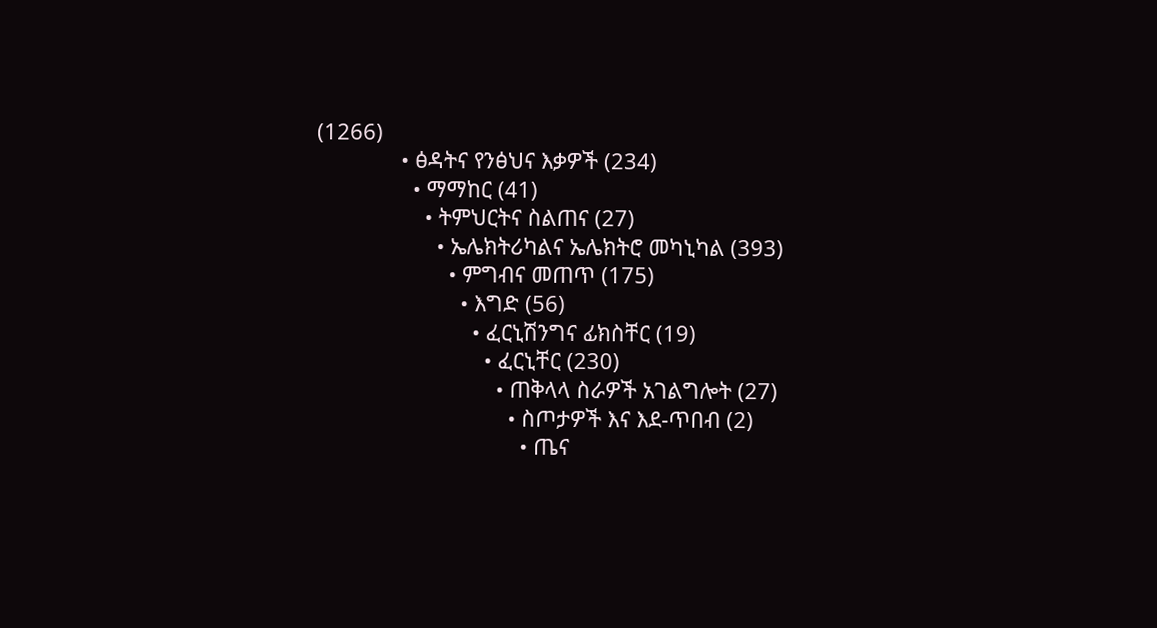(1266)
              • ፅዳትና የንፅህና እቃዎች (234)
                • ማማከር (41)
                  • ትምህርትና ስልጠና (27)
                    • ኤሌክትሪካልና ኤሌክትሮ መካኒካል (393)
                      • ምግብና መጠጥ (175)
                        • እግድ (56)
                          • ፈርኒሽንግና ፊክስቸር (19)
                            • ፈርኒቸር (230)
                              • ጠቅላላ ስራዎች አገልግሎት (27)
                                • ስጦታዎች እና እደ-ጥበብ (2)
                                  • ጤና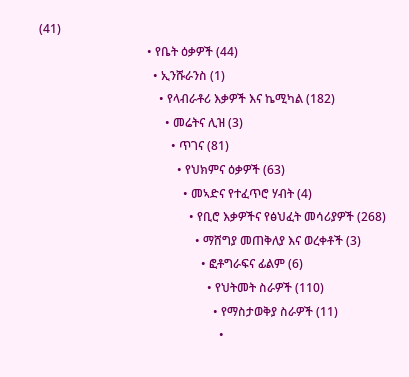(41)
                                    • የቤት ዕቃዎች (44)
                                      • ኢንሹራንስ (1)
                                        • የላብራቶሪ እቃዎች እና ኬሚካል (182)
                                          • መሬትና ሊዝ (3)
                                            • ጥገና (81)
                                              • የህክምና ዕቃዎች (63)
                                                • መኣድና የተፈጥሮ ሃብት (4)
                                                  • የቢሮ እቃዎችና የፅህፈት መሳሪያዎች (268)
                                                    • ማሸግያ መጠቅለያ እና ወረቀቶች (3)
                                                      • ፎቶግራፍና ፊልም (6)
                                                        • የህትመት ስራዎች (110)
                                                          • የማስታወቅያ ስራዎች (11)
                                                            •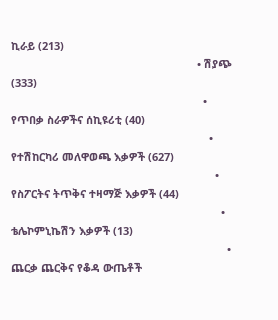ኪራይ (213)
                                                              • ሽያጭ (333)
                                                                • የጥበቃ ስራዎችና ሰኪዩሪቲ (40)
                                                                  • የተሽከርካሪ መለዋወጫ እቃዎች (627)
                                                                    • የስፖርትና ትጥቅና ተዛማጅ እቃዎች (44)
                                                                      • ቴሌኮምኒኬሽን እቃዎች (13)
                                                                        • ጨርቃ ጨርቅና የቆዳ ውጤቶች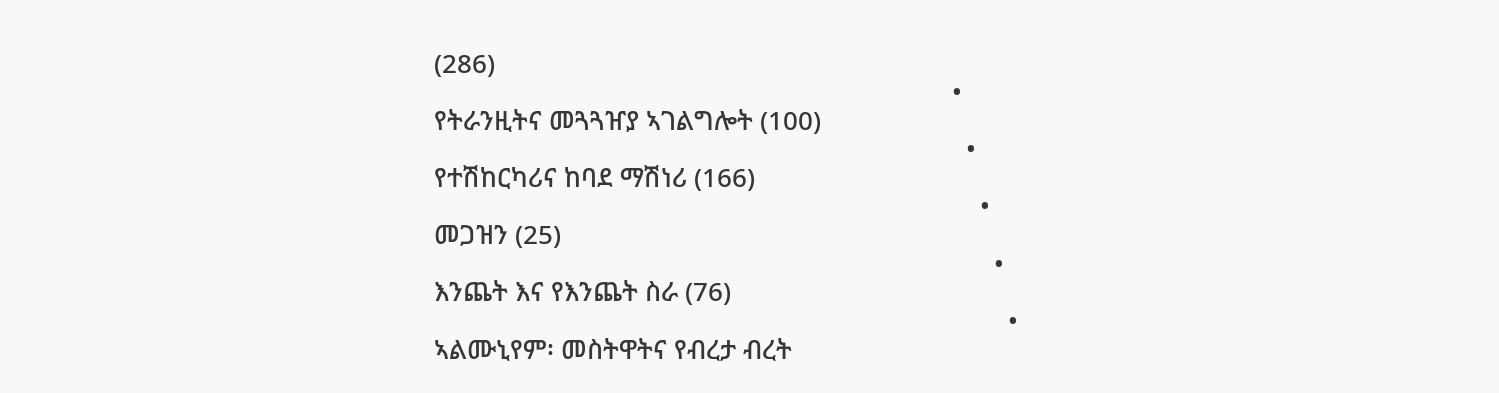(286)
                                                                          • የትራንዚትና መጓጓዠያ ኣገልግሎት (100)
                                                                            • የተሽከርካሪና ከባደ ማሽነሪ (166)
                                                                              • መጋዝን (25)
                                                                                • እንጨት እና የእንጨት ስራ (76)
                                                                                  • ኣልሙኒየም፡ መስትዋትና የብረታ ብረት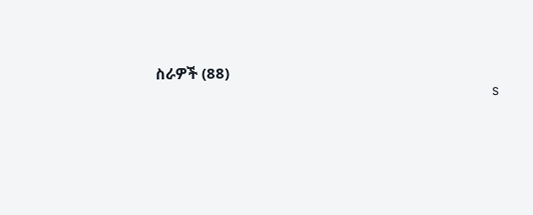ስራዎች (88)
                                                                                    s